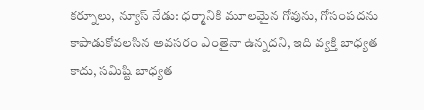కర్నూలు, న్యూస్ నేడు: ధర్మానికి మూలమైన గోవును, గోసంపదను కాపాడుకోవలసిన అవసరం ఎంతైనా ఉన్నదని, ఇది వ్యక్తి బాధ్యత కాదు, సమిష్టి బాధ్యత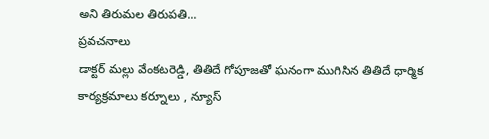అని తిరుమల తిరుపతి...
ప్రవచనాలు
డాక్టర్ మల్లు వేంకటరెడ్డి, తితిదే గోపూజతో ఘనంగా ముగిసిన తితిదే ధార్మిక కార్యక్రమాలు కర్నూలు , న్యూస్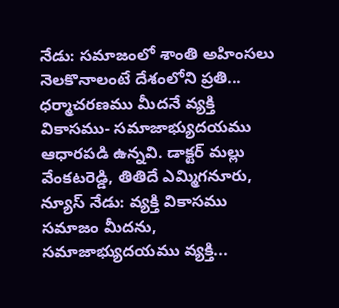నేడు: సమాజంలో శాంతి అహింసలు నెలకొనాలంటే దేశంలోని ప్రతి...
ధర్మాచరణము మీదనే వ్యక్తి వికాసము- సమాజాభ్యుదయము ఆధారపడి ఉన్నవి. డాక్టర్ మల్లు వేంకటరెడ్డి, తితిదే ఎమ్మిగనూరు, న్యూస్ నేడు: వ్యక్తి వికాసము సమాజం మీదను, సమాజాభ్యుదయము వ్యక్తి...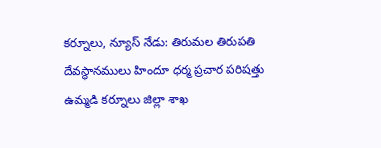కర్నూలు, న్యూస్ నేడు: తిరుమల తిరుపతి దేవస్థానములు హిందూ ధర్మ ప్రచార పరిషత్తు ఉమ్మడి కర్నూలు జిల్లా శాఖ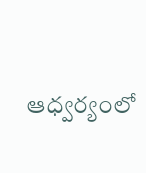ఆధ్వర్యంలో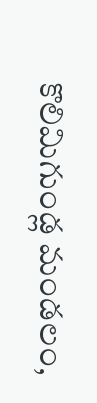కొలిమిగుండ్ల మండలం,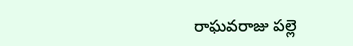రాఘవరాజు పల్లె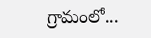గ్రామంలో...